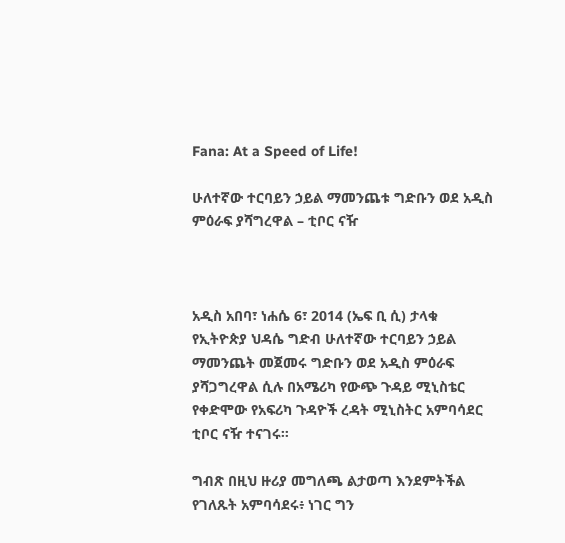Fana: At a Speed of Life!

ሁለተኛው ተርባይን ኃይል ማመንጨቱ ግድቡን ወደ አዲስ ምዕራፍ ያሻግረዋል – ቲቦር ናዥ



አዲስ አበባ፣ ነሐሴ 6፣ 2014 (ኤፍ ቢ ሲ) ታላቁ የኢትዮጵያ ህዳሴ ግድብ ሁለተኛው ተርባይን ኃይል ማመንጨት መጀመሩ ግድቡን ወደ አዲስ ምዕራፍ ያሻጋግረዋል ሲሉ በአሜሪካ የውጭ ጉዳይ ሚኒስቴር የቀድሞው የአፍሪካ ጉዳዮች ረዳት ሚኒስትር አምባሳደር ቲቦር ናዥ ተናገሩ።

ግብጽ በዚህ ዙሪያ መግለጫ ልታወጣ እንደምትችል የገለጹት አምባሳደሩ፥ ነገር ግን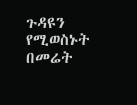ጉዳዩን የሚወስኑት በመሬት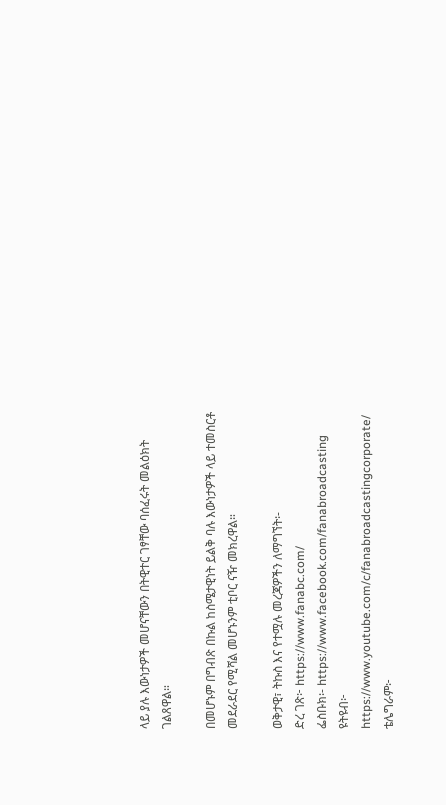ላይ ያሉ እውነታዎች መሆናቸውን በትዊተር ገፃቸው ባሰፈሩት መልዕክት ገልጸዋል።

በመሆኑም በግብጽ በኩል ከስሜታዊነት ይልቅ ባሉ እውነታዎች ላይ ተመስርቶ መደራደር የሚሻል መሆኑንም ቲቦር ናዥ መክረዋል።

ወቅታዊ፣ ትኩስ እና የተሟሉ መረጃዎችን ለማግኘት፡-
ድረ ገጽ፦ https://www.fanabc.com/
ፌስቡክ፡- https://www.facebook.com/fanabroadcasting
ዩትዩብ፦ https://www.youtube.com/c/fanabroadcastingcorporate/
ቴሌግራም፦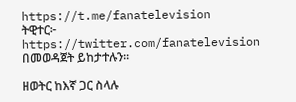https://t.me/fanatelevision
ትዊተር፦ https://twitter.com/fanatelevision በመወዳጀት ይከታተሉን፡፡

ዘወትር ከእኛ ጋር ስላሉ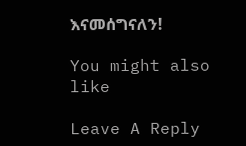እናመሰግናለን!

You might also like

Leave A Reply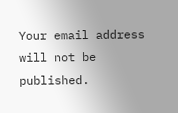Your email address will not be published.